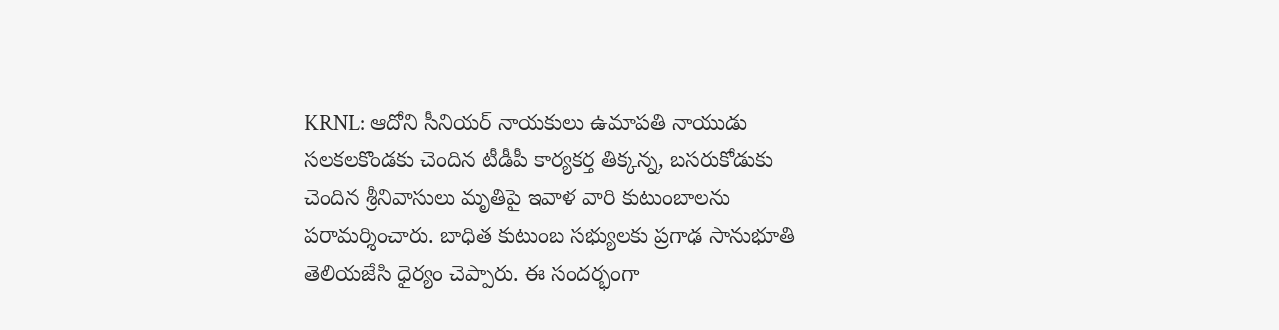KRNL: ఆదోని సీనియర్ నాయకులు ఉమాపతి నాయుడు సలకలకొండకు చెందిన టీడీపీ కార్యకర్త తిక్కన్న, బసరుకోడుకు చెందిన శ్రీనివాసులు మృతిపై ఇవాళ వారి కుటుంబాలను పరామర్శించారు. బాధిత కుటుంబ సభ్యులకు ప్రగాఢ సానుభూతి తెలియజేసి ధైర్యం చెప్పారు. ఈ సందర్భంగా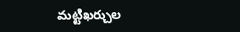మట్టిఖర్చుల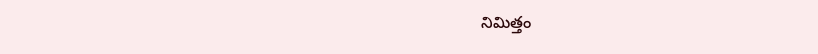నిమిత్తం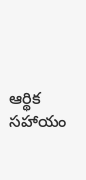ఆర్థిక సహాయం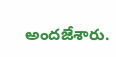అందజేశారు.